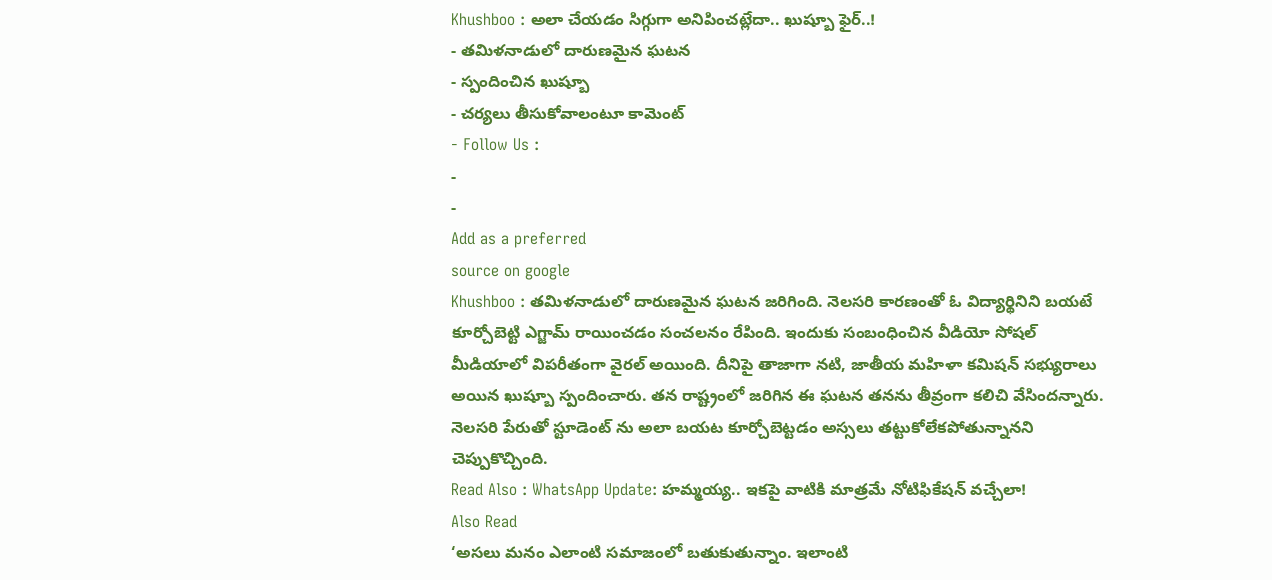Khushboo : అలా చేయడం సిగ్గుగా అనిపించట్లేదా.. ఖుష్బూ ఫైర్..!
- తమిళనాడులో దారుణమైన ఘటన
- స్పందించిన ఖుష్బూ
- చర్యలు తీసుకోవాలంటూ కామెంట్
- Follow Us :
-
-
Add as a preferred
source on google
Khushboo : తమిళనాడులో దారుణమైన ఘటన జరిగింది. నెలసరి కారణంతో ఓ విద్యార్థినిని బయటే కూర్చోబెట్టి ఎగ్జామ్ రాయించడం సంచలనం రేపింది. ఇందుకు సంబంధించిన వీడియో సోషల్ మీడియాలో విపరీతంగా వైరల్ అయింది. దీనిపై తాజాగా నటి, జాతీయ మహిళా కమిషన్ సభ్యురాలు అయిన ఖుష్బూ స్పందించారు. తన రాష్ట్రంలో జరిగిన ఈ ఘటన తనను తీవ్రంగా కలిచి వేసిందన్నారు. నెలసరి పేరుతో స్టూడెంట్ ను అలా బయట కూర్చోబెట్టడం అస్సలు తట్టుకోలేకపోతున్నానని చెప్పుకొచ్చింది.
Read Also : WhatsApp Update: హమ్మయ్య.. ఇకపై వాటికి మాత్రమే నోటిఫికేషన్ వచ్చేలా!
Also Read
‘అసలు మనం ఎలాంటి సమాజంలో బతుకుతున్నాం. ఇలాంటి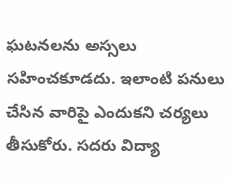ఘటనలను అస్సలు సహించకూడదు. ఇలాంటి పనులు చేసిన వారిపై ఎందుకని చర్యలు తీసుకోరు. సదరు విద్యా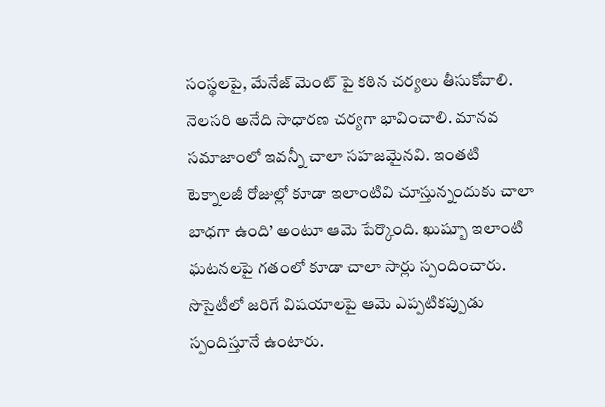సంస్థలపై, మేనేజ్ మెంట్ పై కఠిన చర్యలు తీసుకోవాలి. నెలసరి అనేది సాధారణ చర్యగా భావించాలి. మానవ సమాజాంలో ఇవన్నీ చాలా సహజమైనవి. ఇంతటి టెక్నాలజీ రోజుల్లో కూడా ఇలాంటివి చూస్తున్నందుకు చాలా బాధగా ఉంది’ అంటూ ఆమె పేర్కొంది. ఖుష్బూ ఇలాంటి ఘటనలపై గతంలో కూడా చాలా సార్లు స్పందించారు. సొసైటీలో జరిగే విషయాలపై ఆమె ఎప్పటికప్పుడు స్పందిస్తూనే ఉంటారు.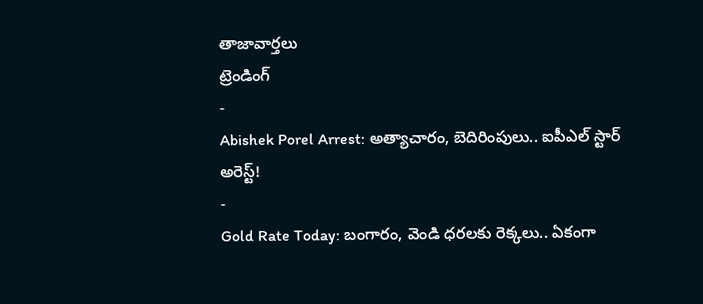తాజావార్తలు
ట్రెండింగ్
-
Abishek Porel Arrest: అత్యాచారం, బెదిరింపులు.. ఐపీఎల్ స్టార్ అరెస్ట్!
-
Gold Rate Today: బంగారం, వెండి ధరలకు రెక్కలు.. ఏకంగా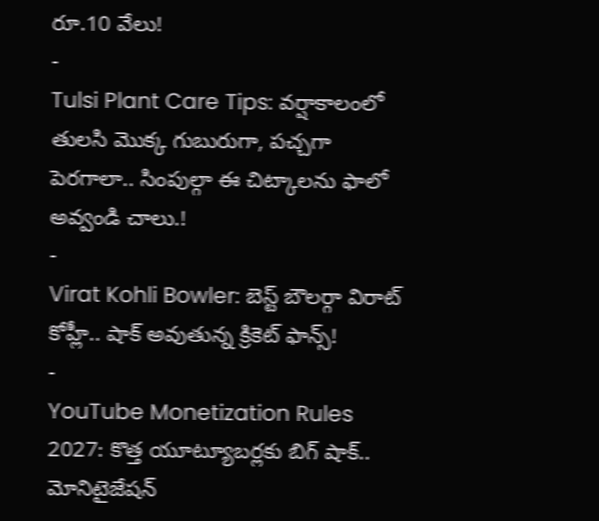రూ.10 వేలు!
-
Tulsi Plant Care Tips: వర్షాకాలంలో తులసి మొక్క గుబురుగా, పచ్చగా పెరగాలా.. సింపుల్గా ఈ చిట్కాలను ఫాలో అవ్వండి చాలు.!
-
Virat Kohli Bowler: బెస్ట్ బౌలర్గా విరాట్ కోహ్లీ.. షాక్ అవుతున్న క్రికెట్ ఫాన్స్!
-
YouTube Monetization Rules 2027: కొత్త యూట్యూబర్లకు బిగ్ షాక్.. మోనిటైజేషన్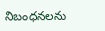నిబంధనలను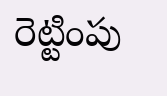రెట్టింపు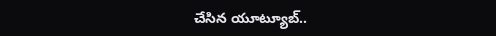చేసిన యూట్యూబ్..